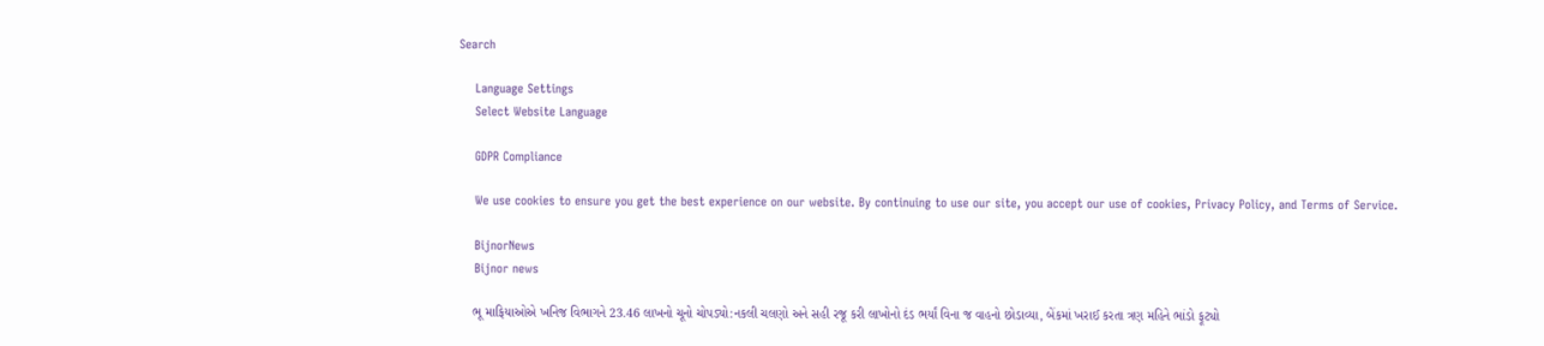Search

    Language Settings
    Select Website Language

    GDPR Compliance

    We use cookies to ensure you get the best experience on our website. By continuing to use our site, you accept our use of cookies, Privacy Policy, and Terms of Service.

    BijnorNews
    Bijnor news

    ભૂ માફિયાઓએ ખનિજ વિભાગને 23.46 લાખનો ચૂનો ચોપડ્યો:નકલી ચલણો અને સહી રજૂ કરી લાખોનો દંડ ભર્યાં વિના જ વાહનો છોડાવ્યા, બેંકમાં ખરાઈ કરતા ત્રણ મહિને ભાંડો ફૂટ્યો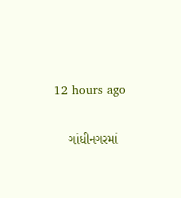12 hours ago

    ગાંધીનગરમાં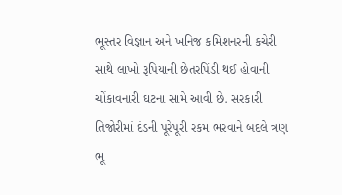ભૂસ્તર વિજ્ઞાન અને ખનિજ કમિશનરની કચેરી સાથે લાખો રૂપિયાની છેતરપિંડી થઈ હોવાની ચોંકાવનારી ઘટના સામે આવી છે. સરકારી તિજોરીમાં દંડની પૂરેપૂરી રકમ ભરવાને બદલે ત્રણ ભૂ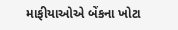માફીયાઓએ બેંકના ખોટા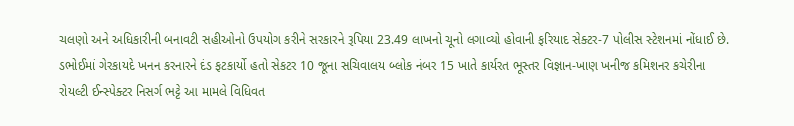ચલણો અને અધિકારીની બનાવટી સહીઓનો ઉપયોગ કરીને સરકારને રૂપિયા 23.49 લાખનો ચૂનો લગાવ્યો હોવાની ફરિયાદ સેક્ટર-7 પોલીસ સ્ટેશનમાં નોંધાઈ છે. ડભોઈમાં ગેરકાયદે ખનન કરનારને દંડ ફટકાર્યો હતો સેકટર 10 જૂના સચિવાલય બ્લોક નંબર 15 ખાતે કાર્યરત ભૂસ્તર વિજ્ઞાન-ખાણ ખનીજ કમિશનર કચેરીના રોયલ્ટી ઈન્સ્પેક્ટર નિસર્ગ ભટ્ટે આ મામલે વિધિવત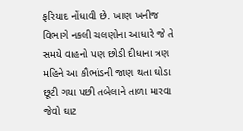ફરિયાદ નોંધાવી છે. ખાણ ખનીજ વિભાગે નકલી ચલણોના આધારે જે તે સમયે વાહનો પણ છોડી દીધાના ત્રણ મહિને આ કૌભાંડની જાણ થતા ઘોડા છૂટી ગયા પછી તબેલાને તાળા મારવા જેવો ઘાટ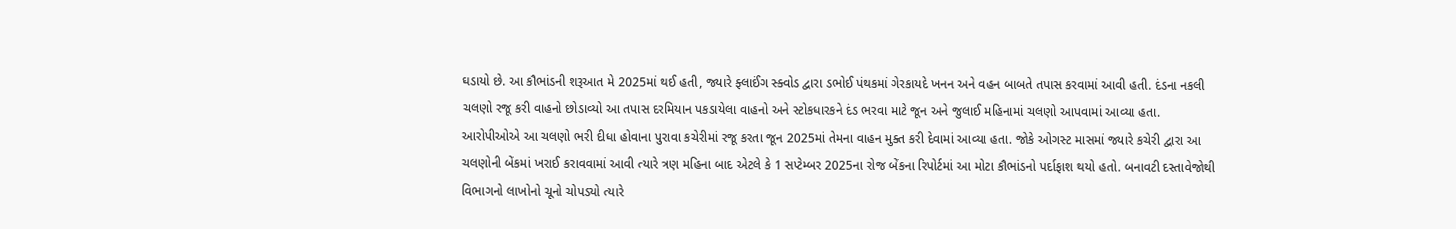ઘડાયો છે. આ કૌભાંડની શરૂઆત મે 2025માં થઈ હતી, જ્યારે ફ્લાઈંગ સ્ક્વોડ દ્વારા ડભોઈ પંથકમાં ગેરકાયદે ખનન અને વહન બાબતે તપાસ કરવામાં આવી હતી. દંડના નકલી ચલણો રજૂ કરી વાહનો છોડાવ્યો આ તપાસ દરમિયાન પકડાયેલા વાહનો અને સ્ટોકધારકને દંડ ભરવા માટે જૂન અને જુલાઈ મહિનામાં ચલણો આપવામાં આવ્યા હતા. આરોપીઓએ આ ચલણો ભરી દીધા હોવાના પુરાવા કચેરીમાં રજૂ કરતા જૂન 2025માં તેમના વાહન મુક્ત કરી દેવામાં આવ્યા હતા. જોકે ઓગસ્ટ માસમાં જ્યારે કચેરી દ્વારા આ ચલણોની બેંકમાં ખરાઈ કરાવવામાં આવી ત્યારે ત્રણ મહિના બાદ એટલે કે 1 સપ્ટેમ્બર 2025ના રોજ બેંકના રિપોર્ટમાં આ મોટા કૌભાંડનો પર્દાફાશ થયો હતો. બનાવટી દસ્તાવેજોથી વિભાગનો લાખોનો ચૂનો ચોપડ્યો ત્યારે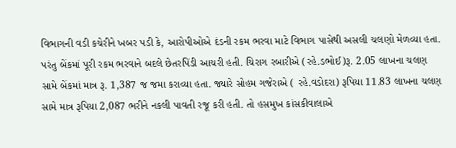વિભાગની વડી કચેરીને ખબર પડી કે, આરોપીઓએ દંડની રકમ ભરવા માટે વિભાગ પાસેથી અસલી ચલણો મેળવ્યા હતા. પરંતુ બેંકમાં પૂરી રકમ ભરવાને બદલે છેતરપિંડી આચરી હતી. ચિરાગ રબારીએ (રહે.ડભોઈ)રૂ. 2.05 લાખના ચલણ સામે બેંકમાં માત્ર રૂ. 1,387 જ જમા કરાવ્યા હતા. જ્યારે સોહમ ગજેરાએ ( રહે.વડોદરા) રૂપિયા 11.83 લાખના ચલણ સામે માત્ર રૂપિયા 2,087 ભરીને નકલી પાવતી રજૂ કરી હતી. તો હસમુખ કાંસકીવાલાએ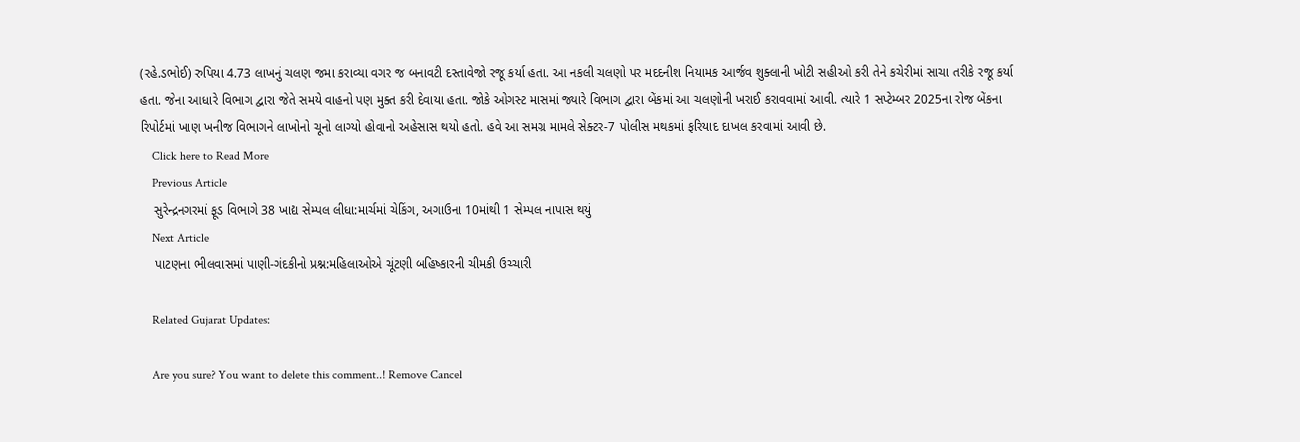(રહે.ડભોઈ) રુપિયા 4.73 લાખનું ચલણ જમા કરાવ્યા વગર જ બનાવટી દસ્તાવેજો રજૂ કર્યા હતા. આ નકલી ચલણો પર મદદનીશ નિયામક આર્જવ શુક્લાની ખોટી સહીઓ કરી તેને કચેરીમાં સાચા તરીકે રજૂ કર્યા હતા. જેના આધારે વિભાગ દ્વારા જેતે સમયે વાહનો પણ મુક્ત કરી દેવાયા હતા. જોકે ઓગસ્ટ માસમાં જ્યારે વિભાગ દ્વારા બેંકમાં આ ચલણોની ખરાઈ કરાવવામાં આવી. ત્યારે 1 સપ્ટેમ્બર 2025ના રોજ બેંકના રિપોર્ટમાં ખાણ ખનીજ વિભાગને લાખોનો ચૂનો લાગ્યો હોવાનો અહેસાસ થયો હતો. હવે આ સમગ્ર મામલે સેક્ટર-7 પોલીસ મથકમાં ફરિયાદ દાખલ કરવામાં આવી છે.
    Click here to Read More
    Previous Article
    સુરેન્દ્રનગરમાં ફૂડ વિભાગે 38 ખાદ્ય સેમ્પલ લીધા:માર્ચમાં ચેકિંગ, અગાઉના 10માંથી 1 સેમ્પલ નાપાસ થયું
    Next Article
    પાટણના ભીલવાસમાં પાણી-ગંદકીનો પ્રશ્ન:મહિલાઓએ ચૂંટણી બહિષ્કારની ચીમકી ઉચ્ચારી

    Related Gujarat Updates:

    Are you sure? You want to delete this comment..! Remove Cancel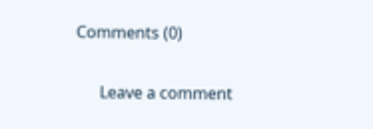Comments (0)

      Leave a comment